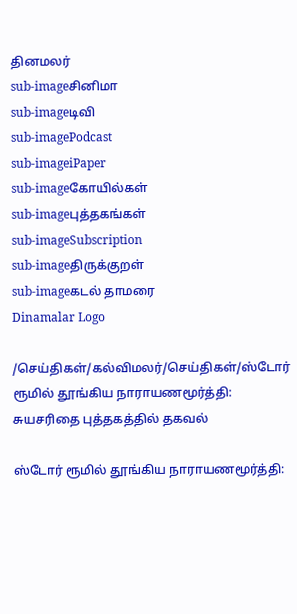தினமலர்
sub-imageசினிமா
sub-imageடிவி
sub-imagePodcast
sub-imageiPaper
sub-imageகோயில்கள்
sub-imageபுத்தகங்கள்
sub-imageSubscription
sub-imageதிருக்குறள்
sub-imageகடல் தாமரை
Dinamalar Logo

/செய்திகள்/கல்விமலர்/செய்திகள்/ஸ்டோர் ரூமில் தூங்கிய நாராயணமூர்த்தி: சுயசரிதை புத்தகத்தில் தகவல்

ஸ்டோர் ரூமில் தூங்கிய நாராயணமூர்த்தி: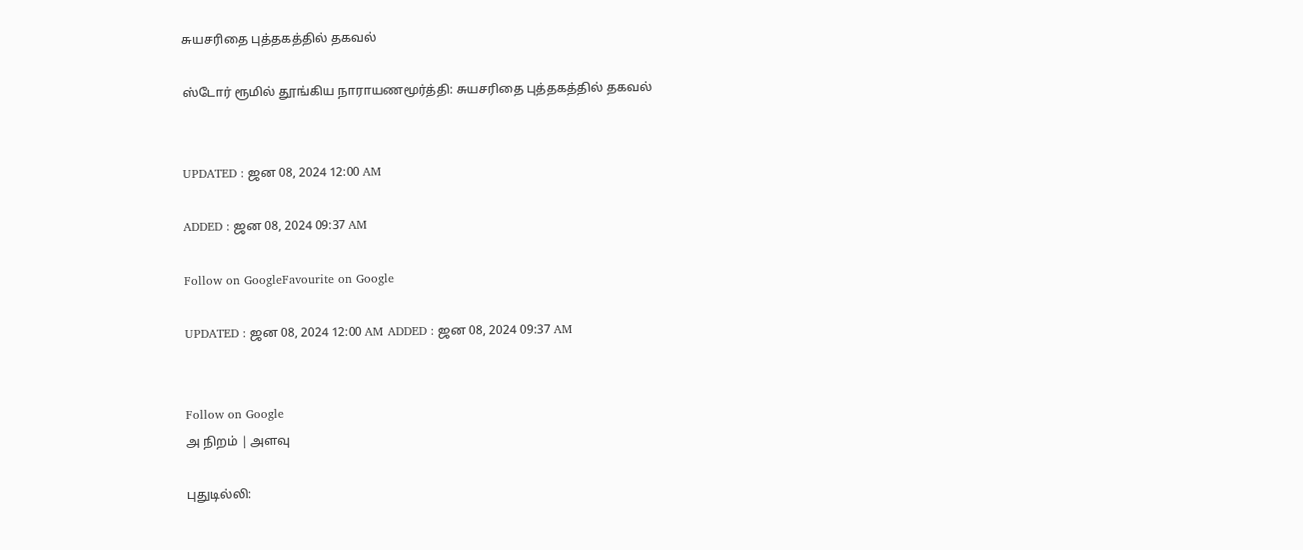சுயசரிதை புத்தகத்தில் தகவல்

ஸ்டோர் ரூமில் தூங்கிய நாராயணமூர்த்தி: சுயசரிதை புத்தகத்தில் தகவல்


UPDATED : ஜன 08, 2024 12:00 AM

ADDED : ஜன 08, 2024 09:37 AM

Follow on GoogleFavourite on Google

UPDATED : ஜன 08, 2024 12:00 AM ADDED : ஜன 08, 2024 09:37 AM


Follow on Google
அ நிறம் | அளவு

புதுடில்லி: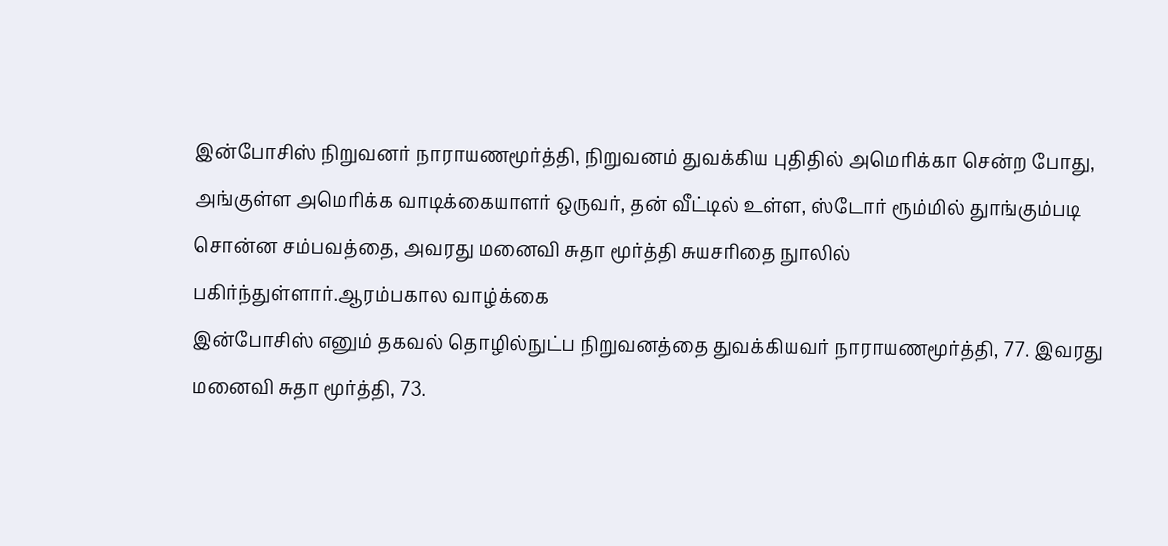இன்போசிஸ் நிறுவனர் நாராயணமூர்த்தி, நிறுவனம் துவக்கிய புதிதில் அமெரிக்கா சென்ற போது, அங்குள்ள அமெரிக்க வாடிக்கையாளர் ஒருவர், தன் வீட்டில் உள்ள, ஸ்டோர் ரூம்மில் துாங்கும்படி சொன்ன சம்பவத்தை, அவரது மனைவி சுதா மூர்த்தி சுயசரிதை நுாலில் பகிர்ந்துள்ளார்.ஆரம்பகால வாழ்க்கை
இன்போசிஸ் எனும் தகவல் தொழில்நுட்ப நிறுவனத்தை துவக்கியவர் நாராயணமூர்த்தி, 77. இவரது மனைவி சுதா மூர்த்தி, 73.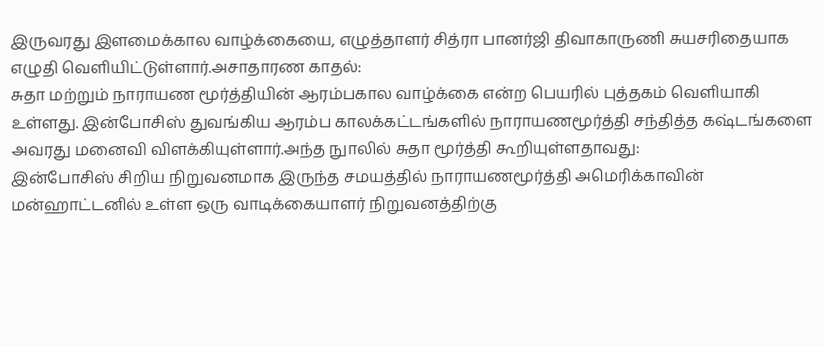இருவரது இளமைக்கால வாழ்க்கையை, எழுத்தாளர் சித்ரா பானர்ஜி திவாகாருணி சுயசரிதையாக எழுதி வெளியிட்டுள்ளார்.அசாதாரண காதல்:
சுதா மற்றும் நாராயண மூர்த்தியின் ஆரம்பகால வாழ்க்கை என்ற பெயரில் புத்தகம் வெளியாகி உள்ளது. இன்போசிஸ் துவங்கிய ஆரம்ப காலக்கட்டங்களில் நாராயணமூர்த்தி சந்தித்த கஷ்டங்களை அவரது மனைவி விளக்கியுள்ளார்.அந்த நுாலில் சுதா மூர்த்தி கூறியுள்ளதாவது:
இன்போசிஸ் சிறிய நிறுவனமாக இருந்த சமயத்தில் நாராயணமூர்த்தி அமெரிக்காவின் மன்ஹாட்டனில் உள்ள ஒரு வாடிக்கையாளர் நிறுவனத்திற்கு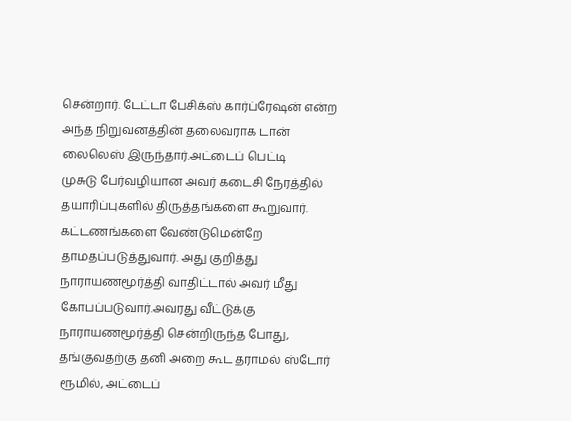சென்றார். டேட்டா பேசிக்ஸ் கார்ப்ரேஷன் என்ற அந்த நிறுவனத்தின் தலைவராக டான் லைலெஸ் இருந்தார்.அட்டைப் பெட்டி
முசுடு பேர்வழியான அவர் கடைசி நேரத்தில் தயாரிப்புகளில் திருத்தங்களை கூறுவார். கட்டணங்களை வேண்டுமென்றே தாமதப்படுத்துவார். அது குறித்து நாராயணமூர்த்தி வாதிட்டால் அவர் மீது கோபப்படுவார்.அவரது வீட்டுக்கு நாராயணமூர்த்தி சென்றிருந்த போது, தங்குவதற்கு தனி அறை கூட தராமல் ஸ்டோர் ரூமில், அட்டைப்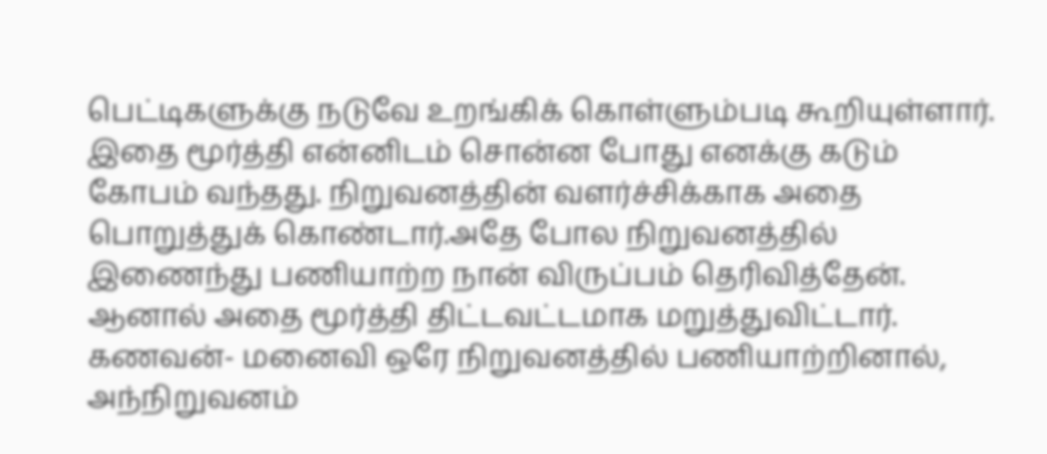பெட்டிகளுக்கு நடுவே உறங்கிக் கொள்ளும்படி கூறியுள்ளார். இதை மூர்த்தி என்னிடம் சொன்ன போது எனக்கு கடும் கோபம் வந்தது. நிறுவனத்தின் வளர்ச்சிக்காக அதை பொறுத்துக் கொண்டார்.அதே போல நிறுவனத்தில் இணைந்து பணியாற்ற நான் விருப்பம் தெரிவித்தேன். ஆனால் அதை மூர்த்தி திட்டவட்டமாக மறுத்துவிட்டார். கணவன்- மனைவி ஒரே நிறுவனத்தில் பணியாற்றினால், அந்நிறுவனம்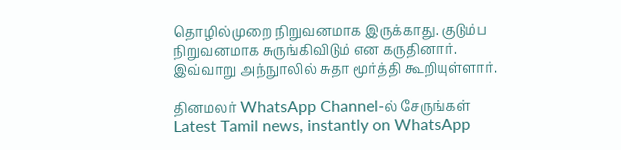தொழில்முறை நிறுவனமாக இருக்காது. குடும்ப நிறுவனமாக சுருங்கிவிடும் என கருதினார். இவ்வாறு அந்நுாலில் சுதா மூர்த்தி கூறியுள்ளார்.

தினமலர் WhatsApp Channel-ல் சேருங்கள்
Latest Tamil news, instantly on WhatsApp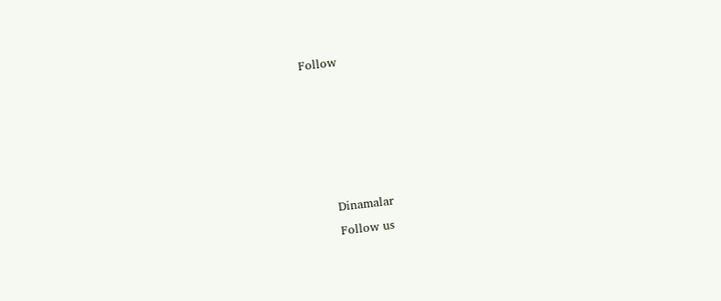Follow





      Dinamalar
      Follow us